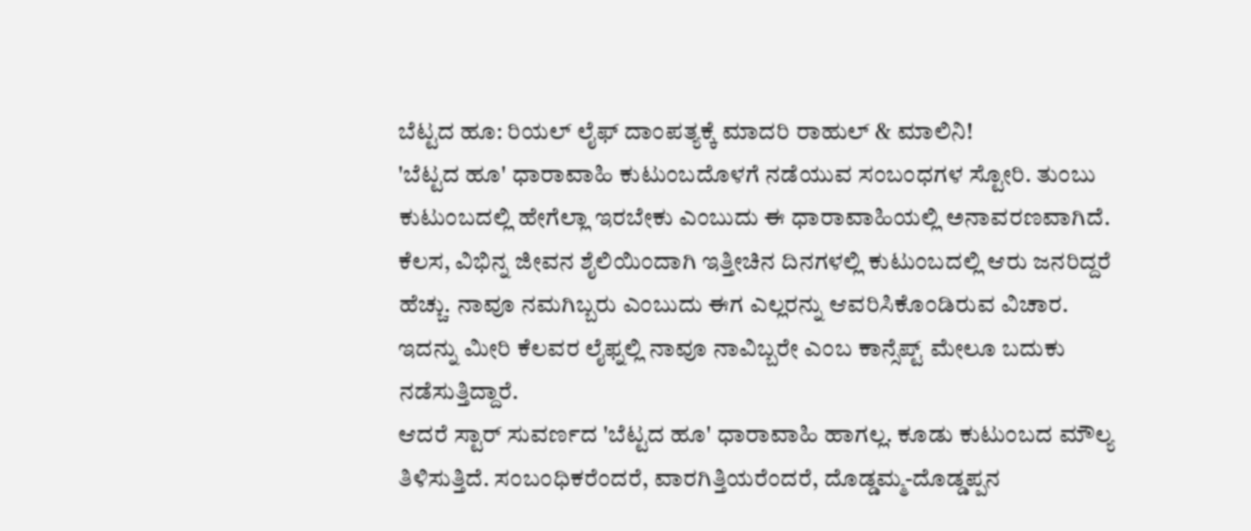ಬೆಟ್ಟದ ಹೂ: ರಿಯಲ್ ಲೈಫ್ ದಾಂಪತ್ಯಕ್ಕೆ ಮಾದರಿ ರಾಹುಲ್ & ಮಾಲಿನಿ!
'ಬೆಟ್ಟದ ಹೂ' ಧಾರಾವಾಹಿ ಕುಟುಂಬದೊಳಗೆ ನಡೆಯುವ ಸಂಬಂಧಗಳ ಸ್ಟೋರಿ. ತುಂಬು ಕುಟುಂಬದಲ್ಲಿ ಹೇಗೆಲ್ಲಾ ಇರಬೇಕು ಎಂಬುದು ಈ ಧಾರಾವಾಹಿಯಲ್ಲಿ ಅನಾವರಣವಾಗಿದೆ. ಕೆಲಸ, ವಿಭಿನ್ನ ಜೀವನ ಶೈಲಿಯಿಂದಾಗಿ ಇತ್ತೀಚಿನ ದಿನಗಳಲ್ಲಿ ಕುಟುಂಬದಲ್ಲಿ ಆರು ಜನರಿದ್ದರೆ ಹೆಚ್ಚು. ನಾವೂ ನಮಗಿಬ್ಬರು ಎಂಬುದು ಈಗ ಎಲ್ಲರನ್ನು ಆವರಿಸಿಕೊಂಡಿರುವ ವಿಚಾರ. ಇದನ್ನು ಮೀರಿ ಕೆಲವರ ಲೈಫ್ನಲ್ಲಿ ನಾವೂ ನಾವಿಬ್ಬರೇ ಎಂಬ ಕಾನ್ಸೆಪ್ಟ್ ಮೇಲೂ ಬದುಕು ನಡೆಸುತ್ತಿದ್ದಾರೆ.
ಆದರೆ ಸ್ಟಾರ್ ಸುವರ್ಣದ 'ಬೆಟ್ಟದ ಹೂ' ಧಾರಾವಾಹಿ ಹಾಗಲ್ಲ. ಕೂಡು ಕುಟುಂಬದ ಮೌಲ್ಯ ತಿಳಿಸುತ್ತಿದೆ. ಸಂಬಂಧಿಕರೆಂದರೆ, ವಾರಗಿತ್ತಿಯರೆಂದರೆ, ದೊಡ್ಡಮ್ಮ-ದೊಡ್ಡಪ್ಪನ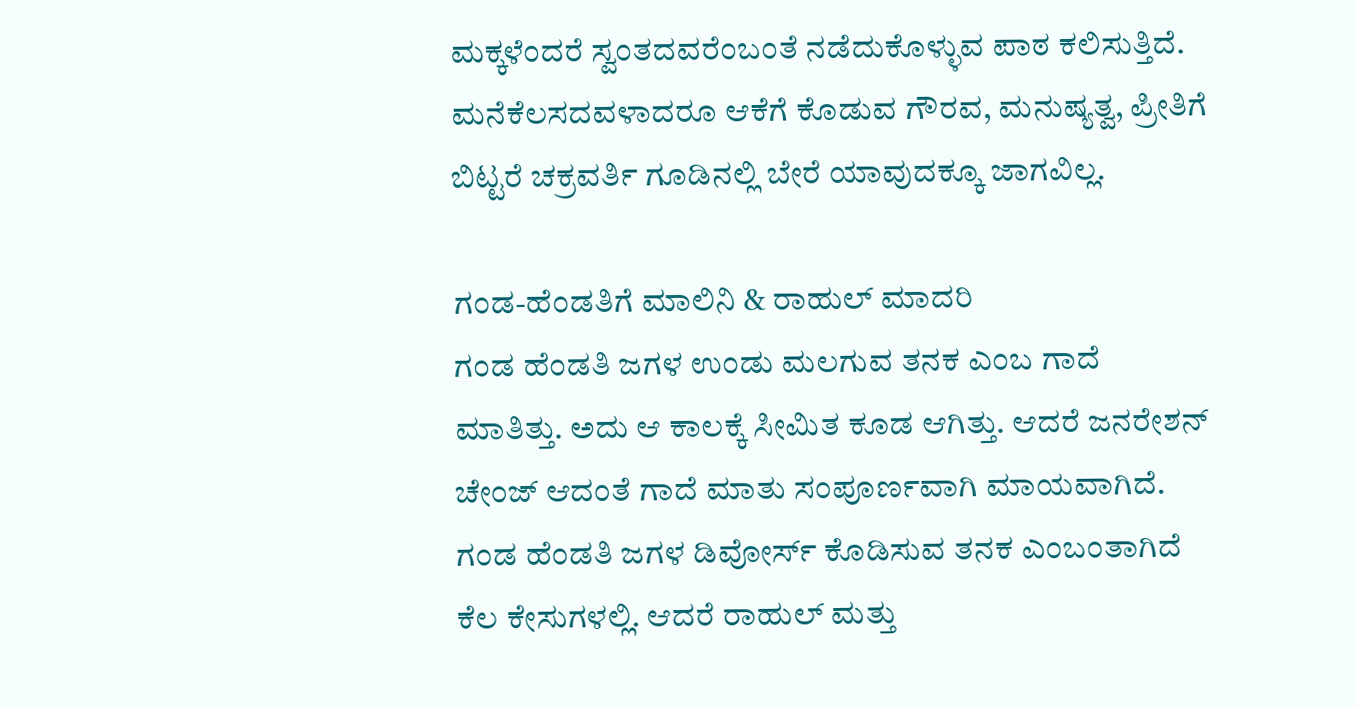ಮಕ್ಕಳೆಂದರೆ ಸ್ವಂತದವರೆಂಬಂತೆ ನಡೆದುಕೊಳ್ಳುವ ಪಾಠ ಕಲಿಸುತ್ತಿದೆ. ಮನೆಕೆಲಸದವಳಾದರೂ ಆಕೆಗೆ ಕೊಡುವ ಗೌರವ, ಮನುಷ್ಯತ್ವ, ಪ್ರೀತಿಗೆ ಬಿಟ್ಟರೆ ಚಕ್ರವರ್ತಿ ಗೂಡಿನಲ್ಲಿ ಬೇರೆ ಯಾವುದಕ್ಕೂ ಜಾಗವಿಲ್ಲ.

ಗಂಡ-ಹೆಂಡತಿಗೆ ಮಾಲಿನಿ & ರಾಹುಲ್ ಮಾದರಿ
ಗಂಡ ಹೆಂಡತಿ ಜಗಳ ಉಂಡು ಮಲಗುವ ತನಕ ಎಂಬ ಗಾದೆ ಮಾತಿತ್ತು. ಅದು ಆ ಕಾಲಕ್ಕೆ ಸೀಮಿತ ಕೂಡ ಆಗಿತ್ತು. ಆದರೆ ಜನರೇಶನ್ ಚೇಂಜ್ ಆದಂತೆ ಗಾದೆ ಮಾತು ಸಂಪೂರ್ಣವಾಗಿ ಮಾಯವಾಗಿದೆ. ಗಂಡ ಹೆಂಡತಿ ಜಗಳ ಡಿವೋರ್ಸ್ ಕೊಡಿಸುವ ತನಕ ಎಂಬಂತಾಗಿದೆ ಕೆಲ ಕೇಸುಗಳಲ್ಲಿ. ಆದರೆ ರಾಹುಲ್ ಮತ್ತು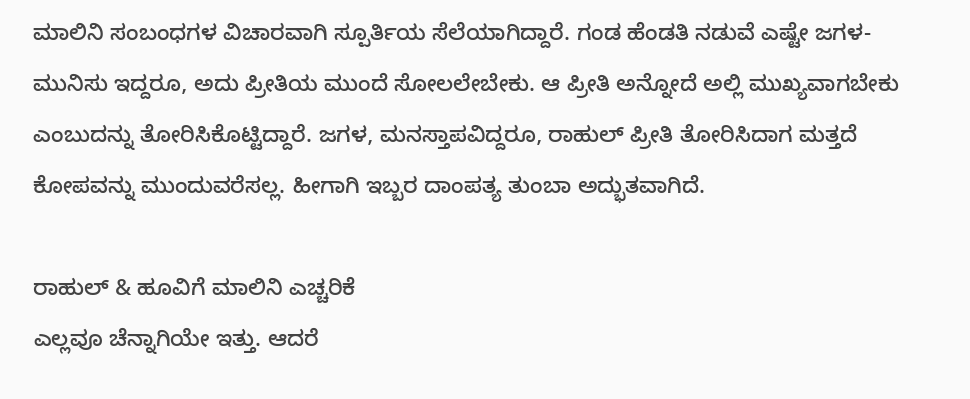ಮಾಲಿನಿ ಸಂಬಂಧಗಳ ವಿಚಾರವಾಗಿ ಸ್ಪೂರ್ತಿಯ ಸೆಲೆಯಾಗಿದ್ದಾರೆ. ಗಂಡ ಹೆಂಡತಿ ನಡುವೆ ಎಷ್ಟೇ ಜಗಳ-ಮುನಿಸು ಇದ್ದರೂ, ಅದು ಪ್ರೀತಿಯ ಮುಂದೆ ಸೋಲಲೇಬೇಕು. ಆ ಪ್ರೀತಿ ಅನ್ನೋದೆ ಅಲ್ಲಿ ಮುಖ್ಯವಾಗಬೇಕು ಎಂಬುದನ್ನು ತೋರಿಸಿಕೊಟ್ಟಿದ್ದಾರೆ. ಜಗಳ, ಮನಸ್ತಾಪವಿದ್ದರೂ, ರಾಹುಲ್ ಪ್ರೀತಿ ತೋರಿಸಿದಾಗ ಮತ್ತದೆ ಕೋಪವನ್ನು ಮುಂದುವರೆಸಲ್ಲ. ಹೀಗಾಗಿ ಇಬ್ಬರ ದಾಂಪತ್ಯ ತುಂಬಾ ಅದ್ಭುತವಾಗಿದೆ.

ರಾಹುಲ್ & ಹೂವಿಗೆ ಮಾಲಿನಿ ಎಚ್ಚರಿಕೆ
ಎಲ್ಲವೂ ಚೆನ್ನಾಗಿಯೇ ಇತ್ತು. ಆದರೆ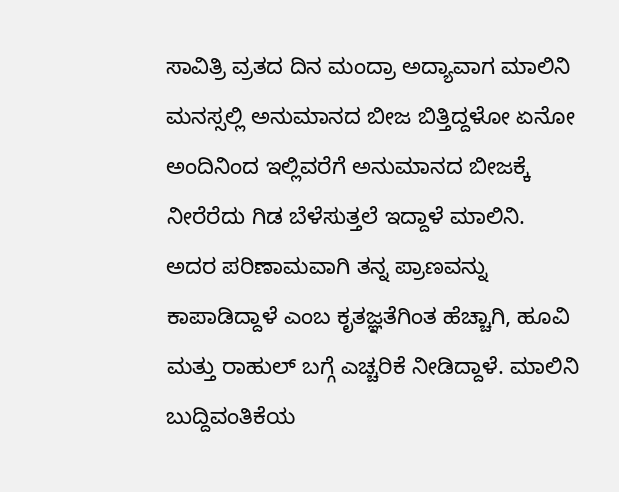ಸಾವಿತ್ರಿ ವ್ರತದ ದಿನ ಮಂದ್ರಾ ಅದ್ಯಾವಾಗ ಮಾಲಿನಿ ಮನಸ್ಸಲ್ಲಿ ಅನುಮಾನದ ಬೀಜ ಬಿತ್ತಿದ್ದಳೋ ಏನೋ ಅಂದಿನಿಂದ ಇಲ್ಲಿವರೆಗೆ ಅನುಮಾನದ ಬೀಜಕ್ಕೆ ನೀರೆರೆದು ಗಿಡ ಬೆಳೆಸುತ್ತಲೆ ಇದ್ದಾಳೆ ಮಾಲಿನಿ. ಅದರ ಪರಿಣಾಮವಾಗಿ ತನ್ನ ಪ್ರಾಣವನ್ನು ಕಾಪಾಡಿದ್ದಾಳೆ ಎಂಬ ಕೃತಜ್ಞತೆಗಿಂತ ಹೆಚ್ಚಾಗಿ, ಹೂವಿ ಮತ್ತು ರಾಹುಲ್ ಬಗ್ಗೆ ಎಚ್ಚರಿಕೆ ನೀಡಿದ್ದಾಳೆ. ಮಾಲಿನಿ ಬುದ್ದಿವಂತಿಕೆಯ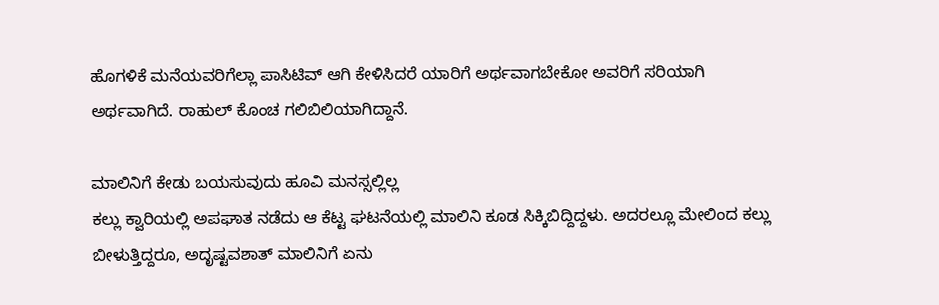ಹೊಗಳಿಕೆ ಮನೆಯವರಿಗೆಲ್ಲಾ ಪಾಸಿಟಿವ್ ಆಗಿ ಕೇಳಿಸಿದರೆ ಯಾರಿಗೆ ಅರ್ಥವಾಗಬೇಕೋ ಅವರಿಗೆ ಸರಿಯಾಗಿ ಅರ್ಥವಾಗಿದೆ. ರಾಹುಲ್ ಕೊಂಚ ಗಲಿಬಿಲಿಯಾಗಿದ್ದಾನೆ.

ಮಾಲಿನಿಗೆ ಕೇಡು ಬಯಸುವುದು ಹೂವಿ ಮನಸ್ಸಲ್ಲಿಲ್ಲ
ಕಲ್ಲು ಕ್ವಾರಿಯಲ್ಲಿ ಅಪಘಾತ ನಡೆದು ಆ ಕೆಟ್ಟ ಘಟನೆಯಲ್ಲಿ ಮಾಲಿನಿ ಕೂಡ ಸಿಕ್ಕಿಬಿದ್ದಿದ್ದಳು. ಅದರಲ್ಲೂ ಮೇಲಿಂದ ಕಲ್ಲು ಬೀಳುತ್ತಿದ್ದರೂ, ಅದೃಷ್ಟವಶಾತ್ ಮಾಲಿನಿಗೆ ಏನು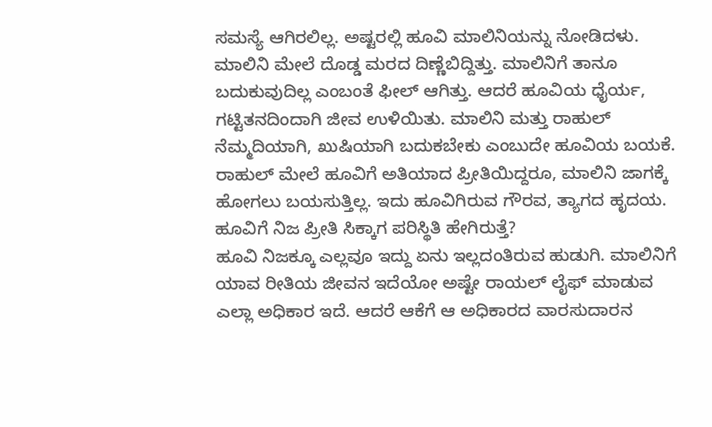ಸಮಸ್ಯೆ ಆಗಿರಲಿಲ್ಲ. ಅಷ್ಟರಲ್ಲಿ ಹೂವಿ ಮಾಲಿನಿಯನ್ನು ನೋಡಿದಳು. ಮಾಲಿನಿ ಮೇಲೆ ದೊಡ್ಡ ಮರದ ದಿಣ್ಣೆಬಿದ್ದಿತ್ತು. ಮಾಲಿನಿಗೆ ತಾನೂ ಬದುಕುವುದಿಲ್ಲ ಎಂಬಂತೆ ಫೀಲ್ ಆಗಿತ್ತು. ಆದರೆ ಹೂವಿಯ ಧೈರ್ಯ, ಗಟ್ಟಿತನದಿಂದಾಗಿ ಜೀವ ಉಳಿಯಿತು. ಮಾಲಿನಿ ಮತ್ತು ರಾಹುಲ್ ನೆಮ್ಮದಿಯಾಗಿ, ಖುಷಿಯಾಗಿ ಬದುಕಬೇಕು ಎಂಬುದೇ ಹೂವಿಯ ಬಯಕೆ. ರಾಹುಲ್ ಮೇಲೆ ಹೂವಿಗೆ ಅತಿಯಾದ ಪ್ರೀತಿಯಿದ್ದರೂ, ಮಾಲಿನಿ ಜಾಗಕ್ಕೆ ಹೋಗಲು ಬಯಸುತ್ತಿಲ್ಲ. ಇದು ಹೂವಿಗಿರುವ ಗೌರವ, ತ್ಯಾಗದ ಹೃದಯ.
ಹೂವಿಗೆ ನಿಜ ಪ್ರೀತಿ ಸಿಕ್ಕಾಗ ಪರಿಸ್ಥಿತಿ ಹೇಗಿರುತ್ತೆ?
ಹೂವಿ ನಿಜಕ್ಕೂ ಎಲ್ಲವೂ ಇದ್ದು ಏನು ಇಲ್ಲದಂತಿರುವ ಹುಡುಗಿ. ಮಾಲಿನಿಗೆ ಯಾವ ರೀತಿಯ ಜೀವನ ಇದೆಯೋ ಅಷ್ಟೇ ರಾಯಲ್ ಲೈಫ್ ಮಾಡುವ ಎಲ್ಲಾ ಅಧಿಕಾರ ಇದೆ. ಆದರೆ ಆಕೆಗೆ ಆ ಅಧಿಕಾರದ ವಾರಸುದಾರನ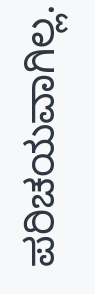ಪರಿಚಯವಾಗಿಲ್ಲ.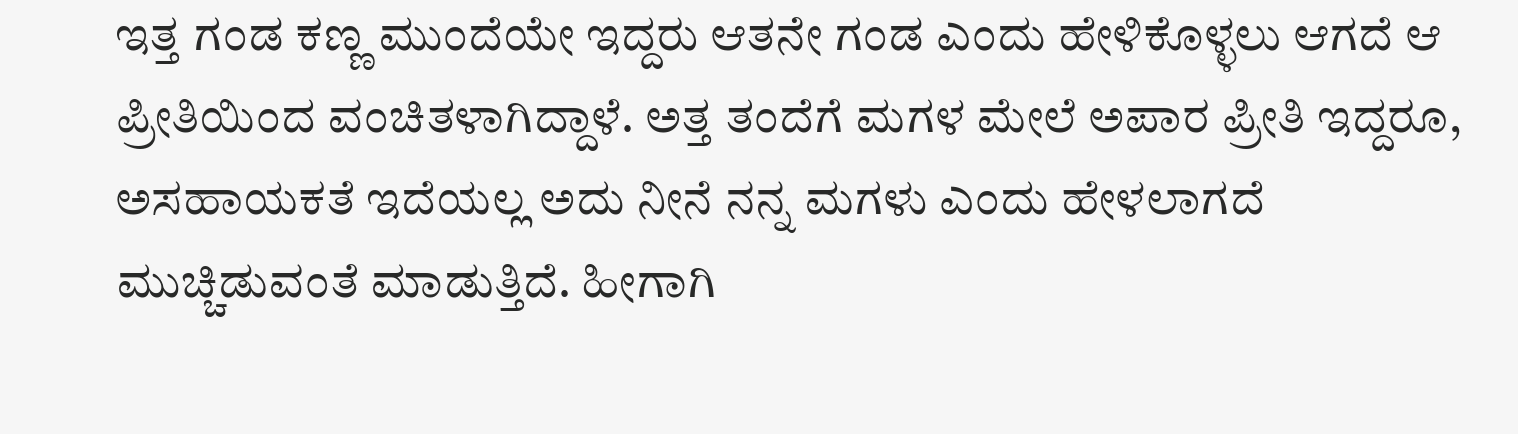ಇತ್ತ ಗಂಡ ಕಣ್ಣ ಮುಂದೆಯೇ ಇದ್ದರು ಆತನೇ ಗಂಡ ಎಂದು ಹೇಳಿಕೊಳ್ಳಲು ಆಗದೆ ಆ ಪ್ರೀತಿಯಿಂದ ವಂಚಿತಳಾಗಿದ್ದಾಳೆ. ಅತ್ತ ತಂದೆಗೆ ಮಗಳ ಮೇಲೆ ಅಪಾರ ಪ್ರೀತಿ ಇದ್ದರೂ, ಅಸಹಾಯಕತೆ ಇದೆಯಲ್ಲ ಅದು ನೀನೆ ನನ್ನ ಮಗಳು ಎಂದು ಹೇಳಲಾಗದೆ ಮುಚ್ಚಿಡುವಂತೆ ಮಾಡುತ್ತಿದೆ. ಹೀಗಾಗಿ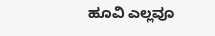ಹೂವಿ ಎಲ್ಲವೂ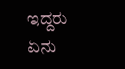ಇದ್ದರು ಏನು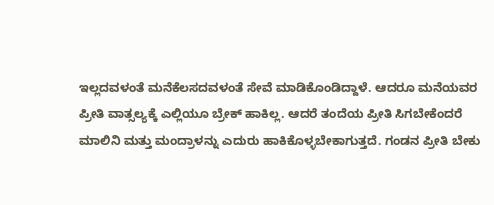ಇಲ್ಲದವಳಂತೆ ಮನೆಕೆಲಸದವಳಂತೆ ಸೇವೆ ಮಾಡಿಕೊಂಡಿದ್ದಾಳೆ. ಆದರೂ ಮನೆಯವರ ಪ್ರೀತಿ ವಾತ್ಸಲ್ಯಕ್ಕೆ ಎಲ್ಲಿಯೂ ಬ್ರೇಕ್ ಹಾಕಿಲ್ಲ. ಆದರೆ ತಂದೆಯ ಪ್ರೀತಿ ಸಿಗಬೇಕೆಂದರೆ ಮಾಲಿನಿ ಮತ್ತು ಮಂದ್ರಾಳನ್ನು ಎದುರು ಹಾಕಿಕೊಳ್ಳಬೇಕಾಗುತ್ತದೆ. ಗಂಡನ ಪ್ರೀತಿ ಬೇಕು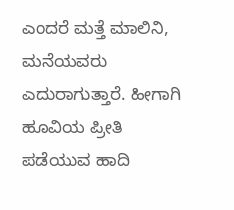ಎಂದರೆ ಮತ್ತೆ ಮಾಲಿನಿ, ಮನೆಯವರು ಎದುರಾಗುತ್ತಾರೆ. ಹೀಗಾಗಿ ಹೂವಿಯ ಪ್ರೀತಿ ಪಡೆಯುವ ಹಾದಿ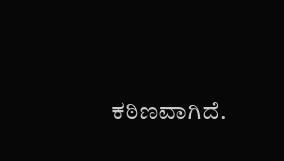ಕಠಿಣವಾಗಿದೆ.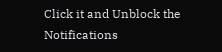Click it and Unblock the Notifications